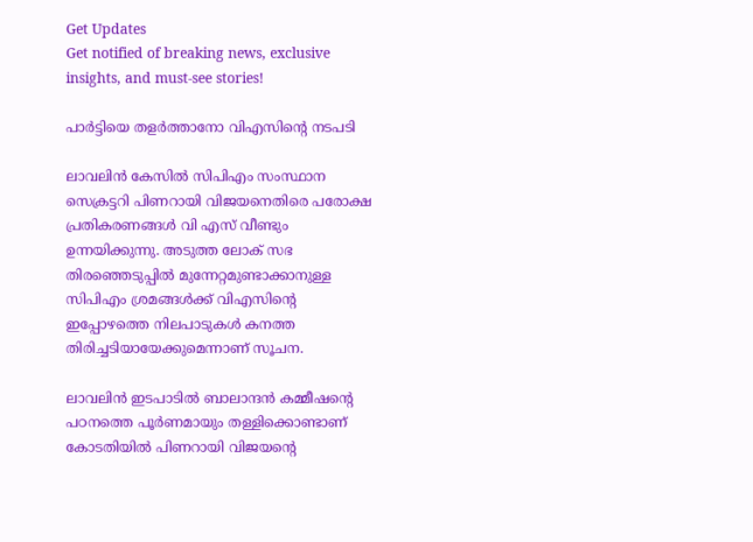Get Updates
Get notified of breaking news, exclusive insights, and must-see stories!

പാര്‍ട്ടിയെ തളര്‍ത്താനോ വിഎസിന്റെ നടപടി

ലാവലിന്‍ കേസില്‍ സിപിഎം സംസ്ഥാന സെക്രട്ടറി പിണറായി വിജയനെതിരെ പരോക്ഷ പ്രതികരണങ്ങള്‍ വി എസ് വീണ്ടും ഉന്നയിക്കുന്നു. അടുത്ത ലോക് സഭ തിരഞ്ഞെടുപ്പില്‍ മുന്നേറ്റമുണ്ടാക്കാനുള്ള സിപിഎം ശ്രമങ്ങള്‍ക്ക് വിഎസിന്റെ ഇപ്പോഴത്തെ നിലപാടുകള്‍ കനത്ത തിരിച്ചടിയായേക്കുമെന്നാണ് സൂചന.

ലാവലിന്‍ ഇടപാടില്‍ ബാലാന്ദന്‍ കമ്മീഷന്റെ പഠനത്തെ പൂര്‍ണമായും തള്ളിക്കൊണ്ടാണ് കോടതിയില്‍ പിണറായി വിജയന്റെ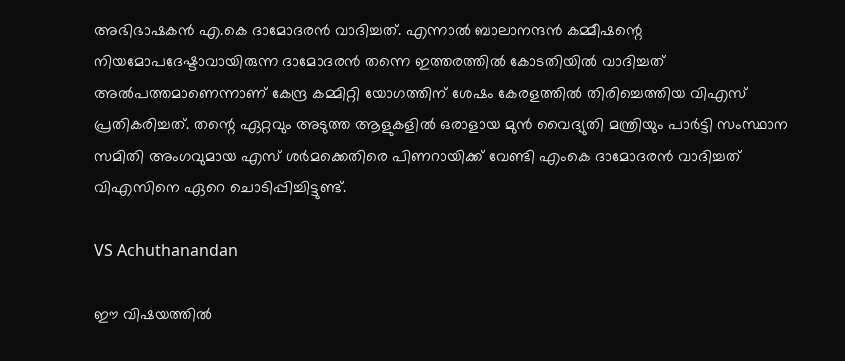അഭിഭാഷകന്‍ എ.കെ ദാമോദരന്‍ വാദിച്ചത്. എന്നാല്‍ ബാലാനന്ദന്‍ കമ്മീഷന്റെ നിയമോപദേഷ്ടാവായിരുന്ന ദാമോദരന്‍ തന്നെ ഇത്തരത്തില്‍ കോടതിയില്‍ വാദിച്ചത് അല്‍പത്തമാണെന്നാണ് കേന്ദ്ര കമ്മിറ്റി യോഗത്തിന് ശേഷം കേരളത്തില്‍ തിരിച്ചെത്തിയ വിഎസ് പ്രതികരിച്ചത്. തന്റെ ഏറ്റവും അടുത്ത ആളുകളില്‍ ഒരാളായ മുന്‍ വൈദ്യുതി മന്ത്രിയും പാര്‍ട്ടി സംസ്ഥാന സമിതി അംഗവുമായ എസ് ശര്‍മക്കെതിരെ പിണറായിക്ക് വേണ്ടി എംകെ ദാമോദരന്‍ വാദിച്ചത് വിഎസിനെ ഏറെ ചൊടിപ്പിച്ചിട്ടുണ്ട്.

VS Achuthanandan

ഈ വിഷയത്തില്‍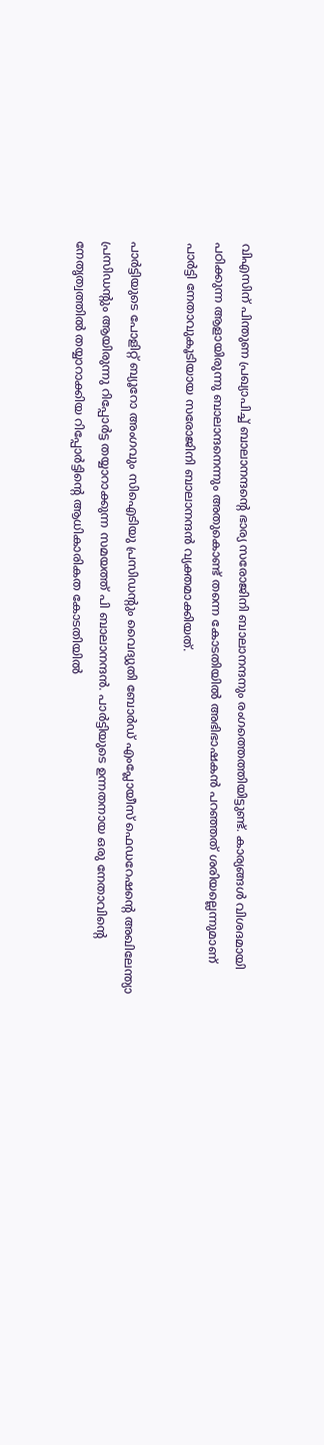വിഎസിന് പിന്തുണ പ്രഖ്യാപിച്ച് ബാലാനന്ദന്റെ ഭാര്യ സരോജിനി ബാലാനന്ദനും രംഗത്തെത്തിയിട്ടുണ്ട്. കാര്യങ്ങള്‍ വിശദമായി പഠിക്കുന്ന ആളായിരുന്നു ബാലാന്ദനെന്നും അതുകൊണ്ട് തന്നെ കോടതിയില്‍ അഭിഭാഷകന്‍ പറഞ്ഞത് ശരിയല്ലെന്നുമാണ് പാര്‍ട്ടി നേതാവുകൂടിയായ സരോജിനി ബാലാനന്ദന്‍ വ്യക്തമാക്കിയത്.

പാര്‍ട്ടിയുടെ പോളിറ്റ് ബ്യൂറോ അംഗവും സിഐടിയു പ്രസിഡന്റും വൈദ്യുതി ബോര്‍ഡ് എംപ്ലോയീസ് ഫെഡറേഷന്റെ അഖിലേന്ത്യാ പ്രസിഡന്റും ആയിരുന്നു റിപ്പോര്‍ട്ട തയ്യാറാക്കുന്ന സമയത്ത് പി ബാലാനന്ദന്‍. പാര്‍ട്ടിയുടെ ഉന്നതനായ ഒരു നേതാവിന്റെ നേതൃത്വത്തില്‍ തയ്യാറാക്കിയ റിപ്പോര്‍ട്ടിന്റെ ആധികാരികത കോടതിയില്‍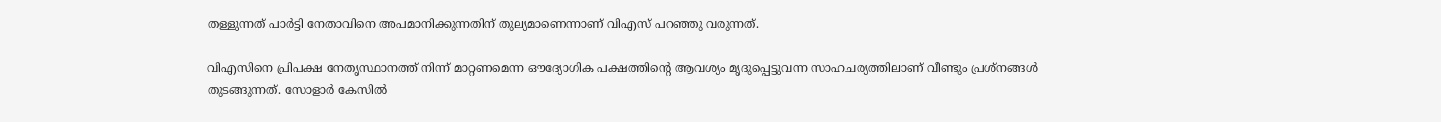തള്ളുന്നത് പാര്‍ട്ടി നേതാവിനെ അപമാനിക്കുന്നതിന് തുല്യമാണെന്നാണ് വിഎസ് പറഞ്ഞു വരുന്നത്.

വിഎസിനെ പ്രിപക്ഷ നേതൃസ്ഥാനത്ത് നിന്ന് മാറ്റണമെന്ന ഔദ്യോഗിക പക്ഷത്തിന്റെ ആവശ്യം മൃദുപ്പെട്ടുവന്ന സാഹചര്യത്തിലാണ് വീണ്ടും പ്രശ്‌നങ്ങള്‍ തുടങ്ങുന്നത്. സോളാര്‍ കേസില്‍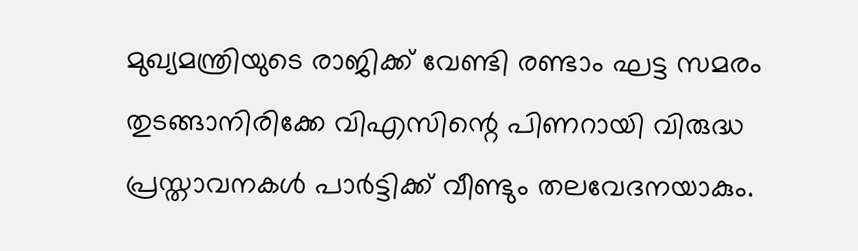മുഖ്യമന്ത്രിയുടെ രാജിക്ക് വേണ്ടി രണ്ടാം ഘട്ട സമരം തുടങ്ങാനിരിക്കേ വിഎസിന്റെ പിണറായി വിരുദ്ധ പ്രസ്താവനകള്‍ പാര്‍ട്ടിക്ക് വീണ്ടും തലവേദനയാകും.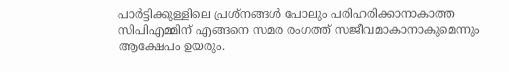പാര്‍ട്ടിക്കുള്ളിലെ പ്രശ്‌നങ്ങള്‍ പോലും പരിഹരിക്കാനാകാത്ത സിപിഎമ്മിന് എങ്ങനെ സമര രംഗത്ത് സജീവമാകാനാകുമെന്നും ആക്ഷേപം ഉയരും.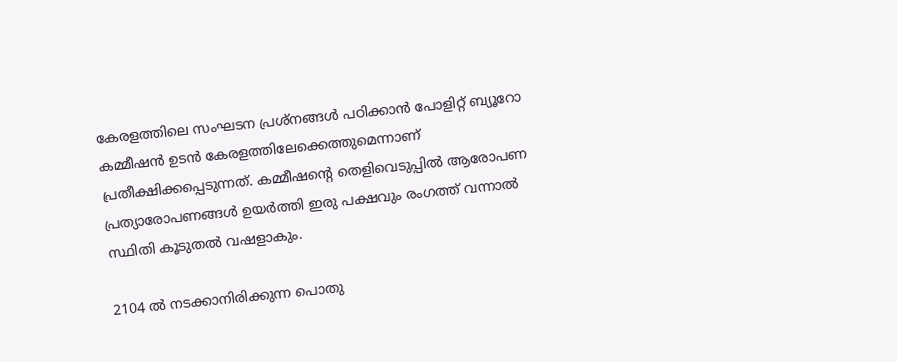കേരളത്തിലെ സംഘടന പ്രശ്‌നങ്ങള്‍ പഠിക്കാന്‍ പോളിറ്റ് ബ്യൂറോ കമ്മീഷന്‍ ഉടന്‍ കേരളത്തിലേക്കെത്തുമെന്നാണ് പ്രതീക്ഷിക്കപ്പെടുന്നത്. കമ്മീഷന്റെ തെളിവെടുപ്പില്‍ ആരോപണ പ്രത്യാരോപണങ്ങള്‍ ഉയര്‍ത്തി ഇരു പക്ഷവും രംഗത്ത് വന്നാല്‍ സ്ഥിതി കൂടുതല്‍ വഷളാകും.

2104 ല്‍ നടക്കാനിരിക്കുന്ന പൊതു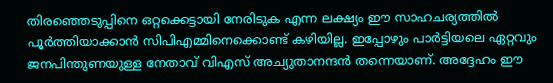തിരഞ്ഞെടുപ്പിനെ ഒറ്റക്കെട്ടായി നേരിടുക എന്ന ലക്ഷ്യം ഈ സാഹചര്യത്തില്‍ പൂര്‍ത്തിയാക്കാന്‍ സിപിഎമ്മിനെക്കൊണ്ട് കഴിയില്ല. ഇപ്പോഴും പാര്‍ട്ടിയലെ ഏറ്റവും ജനപിന്തുണയുള്ള നേതാവ് വിഎസ് അച്യുതാനന്ദന്‍ തന്നെയാണ്. അദ്ദേഹം ഈ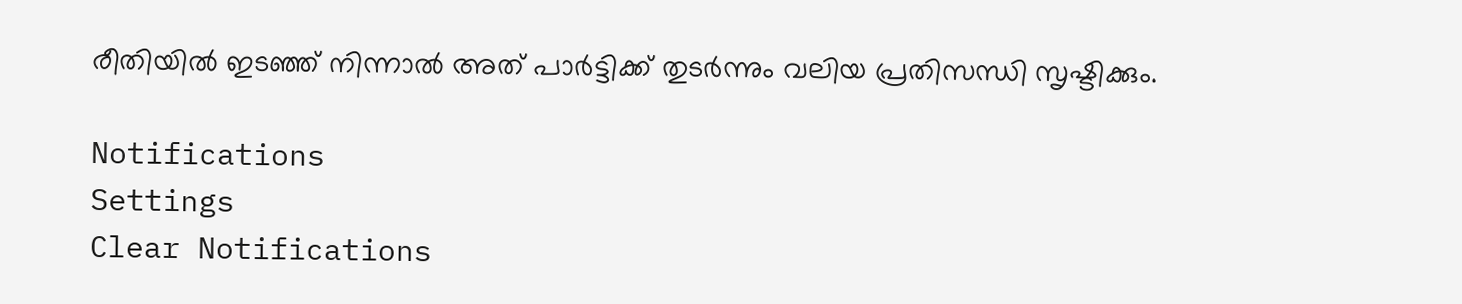രീതിയില്‍ ഇടഞ്ഞ് നിന്നാല്‍ അത് പാര്‍ട്ടിക്ക് തുടര്‍ന്നും വലിയ പ്രതിസന്ധി സൃഷ്ടിക്കും.

Notifications
Settings
Clear Notifications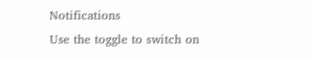Notifications
Use the toggle to switch on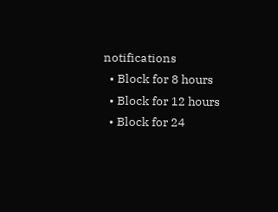notifications
  • Block for 8 hours
  • Block for 12 hours
  • Block for 24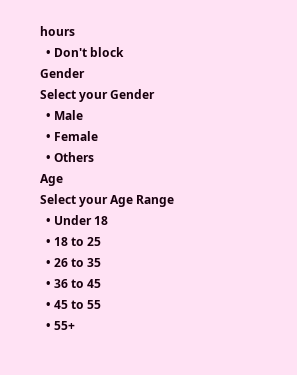hours
  • Don't block
Gender
Select your Gender
  • Male
  • Female
  • Others
Age
Select your Age Range
  • Under 18
  • 18 to 25
  • 26 to 35
  • 36 to 45
  • 45 to 55
  • 55+